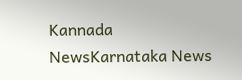Kannada NewsKarnataka News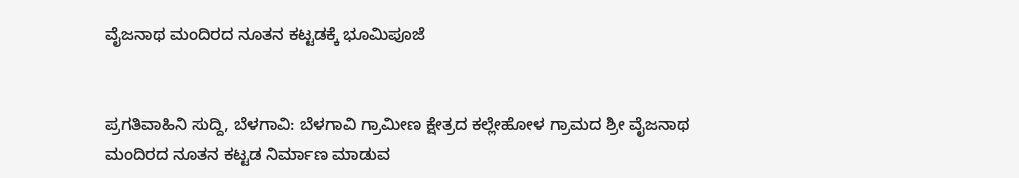ವೈಜನಾಥ ಮಂದಿರದ ನೂತನ ಕಟ್ಟಡಕ್ಕೆ ಭೂಮಿಪೂಜೆ


ಪ್ರಗತಿವಾಹಿನಿ ಸುದ್ದಿ, ಬೆಳಗಾವಿ: ಬೆಳಗಾವಿ ಗ್ರಾಮೀಣ ಕ್ಷೇತ್ರದ ಕಲ್ಲೇಹೋಳ ಗ್ರಾಮದ ಶ್ರೀ ವೈಜನಾಥ ಮಂದಿರದ ನೂತನ ಕಟ್ಟಡ ನಿರ್ಮಾಣ ಮಾಡುವ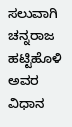ಸಲುವಾಗಿ ಚನ್ನರಾಜ ಹಟ್ಟಿಹೊಳಿ ಅವರ ವಿಧಾನ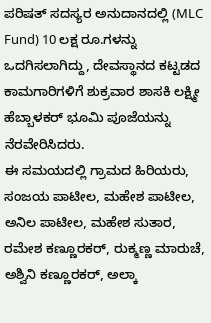ಪರಿಷತ್ ಸದಸ್ಯರ ಅನುದಾನದಲ್ಲಿ (MLC Fund) 10 ಲಕ್ಷ ರೂ.ಗಳನ್ನು ಒದಗಿಸಲಾಗಿದ್ದು, ದೇವಸ್ಥಾನದ ಕಟ್ಟಡದ ಕಾಮಗಾರಿಗಳಿಗೆ ಶುಕ್ರವಾರ ಶಾಸಕಿ ಲಕ್ಷ್ಮೀ ಹೆಬ್ಬಾಳಕರ್ ಭೂಮಿ ಪೂಜೆಯನ್ನು ನೆರವೇರಿಸಿದರು.
ಈ ಸಮಯದಲ್ಲಿ ಗ್ರಾಮದ ಹಿರಿಯರು, ಸಂಜಯ ಪಾಟೀಲ, ಮಹೇಶ ಪಾಟೀಲ, ಅನಿಲ ಪಾಟೀಲ, ಮಹೇಶ ಸುತಾರ, ರಮೇಶ ಕಣ್ಣೂರಕರ್, ರುಕ್ಮಣ್ಣ ಮಾರುಚೆ, ಅಶ್ವಿನಿ ಕಣ್ಣೂರಕರ್, ಅಲ್ಕಾ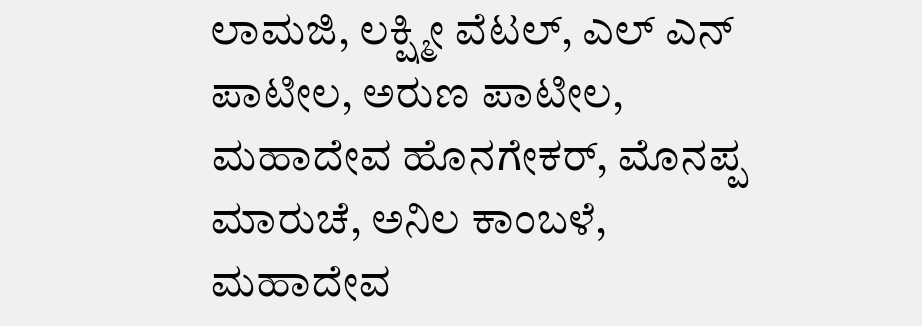ಲಾಮಜಿ, ಲಕ್ಷ್ಮೀ ವೆಟಲ್, ಎಲ್ ಎನ್ ಪಾಟೀಲ, ಅರುಣ ಪಾಟೀಲ, ಮಹಾದೇವ ಹೊನಗೇಕರ್, ಮೊನಪ್ಪ ಮಾರುಚೆ, ಅನಿಲ ಕಾಂಬಳೆ, ಮಹಾದೇವ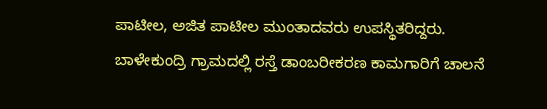ಪಾಟೀಲ, ಅಜಿತ ಪಾಟೀಲ ಮುಂತಾದವರು ಉಪಸ್ಥಿತರಿದ್ದರು.
ಬಾಳೇಕುಂದ್ರಿ ಗ್ರಾಮದಲ್ಲಿ ರಸ್ತೆ ಡಾಂಬರೀಕರಣ ಕಾಮಗಾರಿಗೆ ಚಾಲನೆ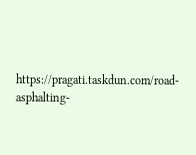https://pragati.taskdun.com/road-asphalting-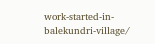work-started-in-balekundri-village/